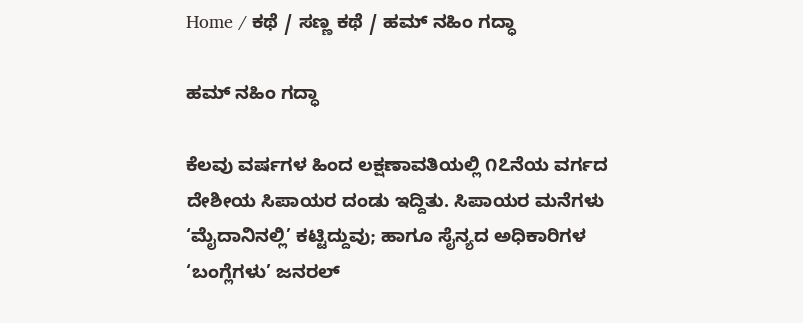Home / ಕಥೆ / ಸಣ್ಣ ಕಥೆ / ಹಮ್ ನಹಿಂ ಗದ್ಧಾ

ಹಮ್ ನಹಿಂ ಗದ್ಧಾ

ಕೆಲವು ವರ್ಷಗಳ ಹಿಂದ ಲಕ್ಷಣಾವತಿಯಲ್ಲಿ ೧೭ನೆಯ ವರ್ಗದ ದೇಶೀಯ ಸಿಪಾಯರ ದಂಡು ಇದ್ದಿತು. ಸಿಪಾಯರ ಮನೆಗಳು ‘ಮೈದಾನಿನಲ್ಲಿ’ ಕಟ್ಟಿದ್ದುವು; ಹಾಗೂ ಸೈನ್ಯದ ಅಧಿಕಾರಿಗಳ ‘ಬಂಗ್ಲೆಗಳು’ ಜನರಲ್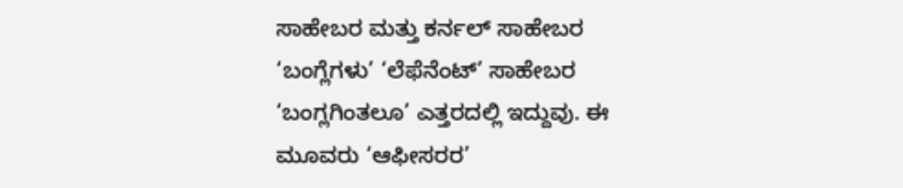ಸಾಹೇಬರ ಮತ್ತು ಕರ್ನಲ್ ಸಾಹೇಬರ ‘ಬಂಗ್ಲೆಗಳು’ ‘ಲೆಫೆನೆಂಟ್’ ಸಾಹೇಬರ ‘ಬಂಗ್ಲಗಿಂತಲೂ’ ಎತ್ತರದಲ್ಲಿ ಇದ್ದುವು. ಈ ಮೂವರು ‘ಆಫೀಸರರ’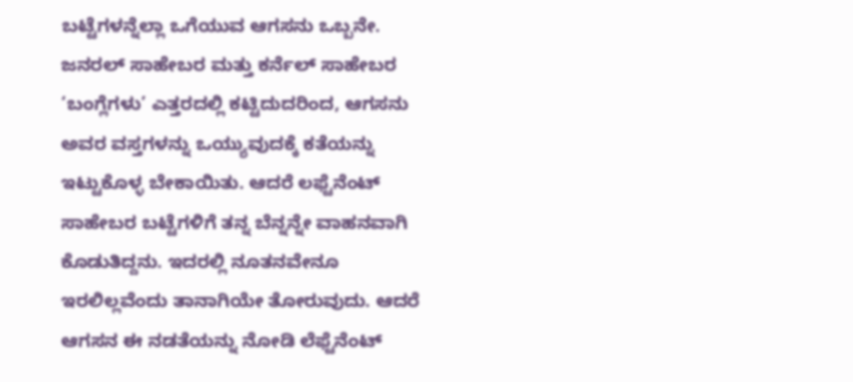ಬಟ್ಟೆಗಳನ್ನೆಲ್ಲಾ ಒಗೆಯುವ ಆಗಸನು ಒಬ್ಬನೇ. ಜನರಲ್ ಸಾಹೇಬರ ಮತ್ತು ಕರ್ನೆಲ್ ಸಾಹೇಬರ ‘ಬಂಗ್ಲೆಗಳು’ ಎತ್ತರದಲ್ಲಿ ಕಟ್ಟಿದುದರಿಂದ, ಆಗಸನು ಅವರ ವಸ್ತಗಳನ್ನು ಒಯ್ಯುವುದಕ್ಕೆ ಕತೆಯನ್ನು ಇಟ್ಟುಕೊಳ್ಳ ಬೇಕಾಯಿತು. ಆದರೆ ಲಫ್ಟೆನೆಂಟ್ ಸಾಹೇಬರ ಬಟ್ಟೆಗಳಿಗೆ ತನ್ನ ಬೆನ್ನನ್ನೇ ವಾಹನವಾಗಿ ಕೊಡುತಿದ್ದನು. ಇದರಲ್ಲಿ ನೂತನವೇನೂ ಇರಲಿಲ್ಲವೆಂದು ತಾನಾಗಿಯೇ ತೋರುವುದು. ಆದರೆ ಆಗಸನ ಈ ನಡತೆಯನ್ನು ನೋಡಿ ಲೆಫ್ಟೆನೆಂಟ್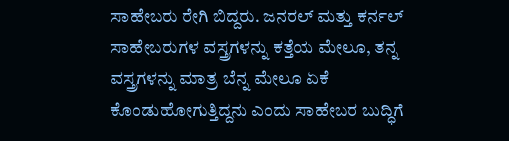ಸಾಹೇಬರು ರೇಗಿ ಬಿದ್ದರು. ಜನರಲ್ ಮತ್ತು ಕರ್ನಲ್ ಸಾಹೇಬರುಗಳ ವಸ್ತ್ರಗಳನ್ನು ಕತ್ತೆಯ ಮೇಲೂ, ತನ್ನ ವಸ್ತ್ರಗಳನ್ನು ಮಾತ್ರ ಬೆನ್ನ ಮೇಲೂ ಏಕೆ ಕೊಂಡುಹೋಗುತ್ತಿದ್ದನು ಎಂದು ಸಾಹೇಬರ ಬುದ್ಧಿಗೆ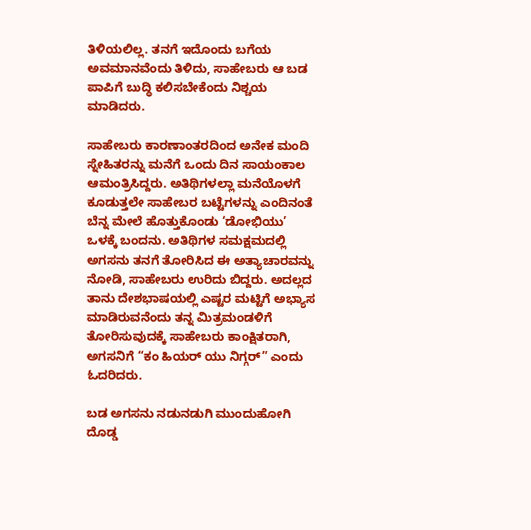ತಿಳಿಯಲಿಲ್ಲ. ತನಗೆ ಇದೊಂದು ಬಗೆಯ ಅವಮಾನವೆಂದು ತಿಳಿದು, ಸಾಹೇಬರು ಆ ಬಡ ಪಾಪಿಗೆ ಬುದ್ಧಿ ಕಲಿಸಬೇಕೆಂದು ನಿಶ್ಚಯ ಮಾಡಿದರು.

ಸಾಹೇಬರು ಕಾರಣಾಂತರದಿಂದ ಅನೇಕ ಮಂದಿ ಸ್ನೇಹಿತರನ್ನು ಮನೆಗೆ ಒಂದು ದಿನ ಸಾಯಂಕಾಲ ಆಮಂತ್ರಿಸಿದ್ದರು. ಅತಿಥಿಗಳಲ್ಲಾ ಮನೆಯೊಳಗೆ ಕೂಡುತ್ತಲೇ ಸಾಹೇಬರ ಬಟ್ಟೆಗಳನ್ನು ಎಂದಿನಂತೆ ಬೆನ್ನ ಮೇಲೆ ಹೊತ್ತುಕೊಂಡು ‘ಡೋಭಿಯು’ ಒಳಕ್ಕೆ ಬಂದನು. ಅತಿಥಿಗಳ ಸಮಕ್ಷಮದಲ್ಲಿ ಅಗಸನು ತನಗೆ ತೋರಿಸಿದ ಈ ಅತ್ಯಾಚಾರವನ್ನು ನೋಡಿ, ಸಾಹೇಬರು ಉರಿದು ಬಿದ್ದರು. ಅದಲ್ಲದ ತಾನು ದೇಶಭಾಷಯಲ್ಲಿ ಎಷ್ಟರ ಮಟ್ಟಿಗೆ ಅಭ್ಯಾಸ ಮಾಡಿರುವನೆಂದು ತನ್ನ ಮಿತ್ರಮಂಡಳಿಗೆ ತೋರಿಸುವುದಕ್ಕೆ ಸಾಹೇಬರು ಕಾಂಕ್ಷಿತರಾಗಿ, ಅಗಸನಿಗೆ “ಕಂ ಹಿಯರ್ ಯು ನಿಗ್ಗರ್” ಎಂದು ಓದರಿದರು.

ಬಡ ಅಗಸನು ನಡುನಡುಗಿ ಮುಂದುಹೋಗಿ ದೊಡ್ಡ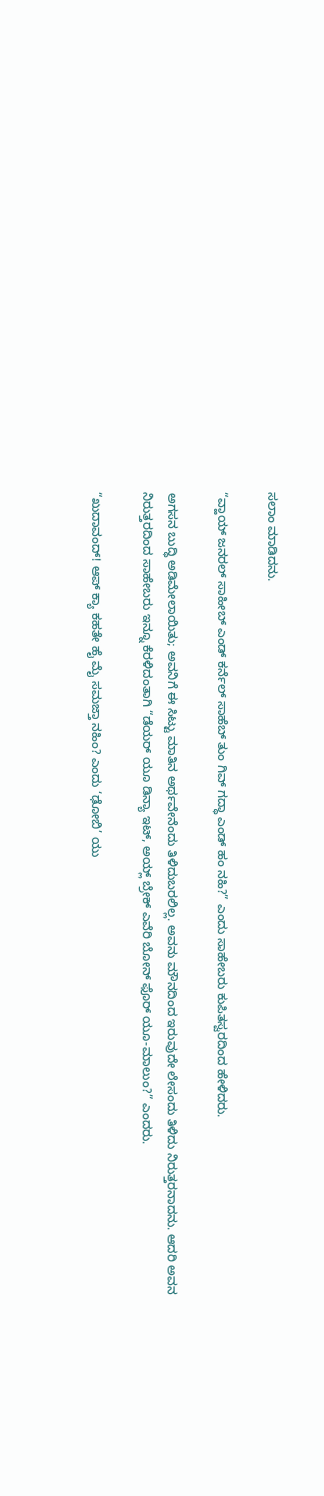ಸಲಾಂ ಮಾಡಿದನು.

“ವ್ಹಾಯ್ ಜನರಲ್ ಸಾಹೀಬ್ ಎಂಡ್ ಕರ್ನೆಲ್ ಸಾಹೆಬ್ ತುಂ ಗಿವ್ ಗದ್ಧಾ ಎಂಡ್ ಹಂ ನಹಿ?” ಎಂದು ಸಾಹೇಬರು ಕುಪಿತಸ್ವರದಿಂದ ಹೇಳಿದರು.

ಅಗಸನ ಬುದ್ಧಿ ಅಡಿಮೇಲಾಯಿತು; ಅವನಿಗೆ ಈ ಸಿಟ್ಟು ಮಾತಿನ ಅರ್ಥವೇನೆಂದು ತಿಳಿದುಬರಲಿಲ್ಲ. ಅವನು ಮೌನದಿಂದ ಇರುವುದೇ ಲೇಸಂದು ತಿಳಿದು ನಿರುತ್ತರನಾದನು. ಆದರಿ ಅವನ ನಿರುತ್ತರದಿಂದ ಸಾಹೇಬರು ಇನ್ನೂ ಕೆರಳಿದಂತಾಗಿ “ಡೆಯರ್ ಯೂ ಡಿನ್ಯಾ ಇಟ್, ಅಯ್ಲ್ ಬ್ರೇಕ್ ಎವೆರಿ ಬೋನ್ ಫೊರ್ ಯೂ-ಮಾಲುಂ?” ಎಂದರು.

“ಖುದಾವಂದ್! ಆಪ್ ಕ್ಯಾ ಕಹತೇ ಹೈ ಮೈ ಸಮಜ್ತಾ ನಹಿಂ? ಎಂದು ‘ಢೋಬಿ’ ಯು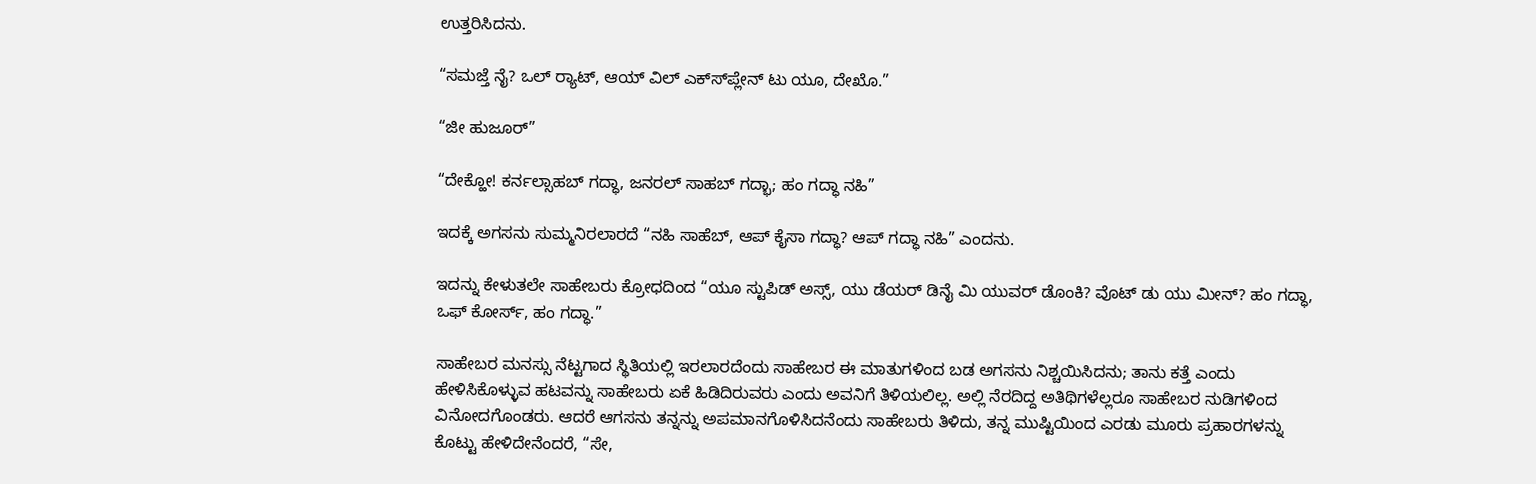ಉತ್ತರಿಸಿದನು.

“ಸಮಜ್ತೆ ನೈ? ಒಲ್ ರ್‍ಯಾಟ್, ಆಯ್ ವಿಲ್ ಎಕ್ಸ್‍ಪ್ಲೇನ್ ಟು ಯೂ, ದೇಖೊ.”

“ಜೀ ಹುಜೂರ್”

“ದೇಕ್ಹೋ! ಕರ್ನಲ್ಸಾಹಬ್ ಗದ್ಧಾ, ಜನರಲ್ ಸಾಹಬ್ ಗದ್ಭಾ; ಹಂ ಗದ್ಧಾ ನಹಿ”

ಇದಕ್ಕೆ ಅಗಸನು ಸುಮ್ಮನಿರಲಾರದೆ “ನಹಿ ಸಾಹೆಬ್, ಆಪ್ ಕೈಸಾ ಗದ್ಧಾ? ಆಪ್ ಗದ್ಧಾ ನಹಿ” ಎಂದನು.

ಇದನ್ನು ಕೇಳುತಲೇ ಸಾಹೇಬರು ಕ್ರೋಧದಿಂದ “ಯೂ ಸ್ಟುಪಿಡ್ ಅಸ್ಸ್, ಯು ಡೆಯರ್ ಡಿನೈ ಮಿ ಯುವರ್ ಡೊಂಕಿ? ವೊಟ್ ಡು ಯು ಮೀನ್? ಹಂ ಗದ್ಧಾ, ಒಫ್ ಕೋರ್ಸ್, ಹಂ ಗದ್ಧಾ.”

ಸಾಹೇಬರ ಮನಸ್ಸು ನೆಟ್ಟಗಾದ ಸ್ಥಿತಿಯಲ್ಲಿ ಇರಲಾರದೆಂದು ಸಾಹೇಬರ ಈ ಮಾತುಗಳಿಂದ ಬಡ ಅಗಸನು ನಿಶ್ಚಯಿಸಿದನು; ತಾನು ಕತ್ತೆ ಎಂದು ಹೇಳಿಸಿಕೊಳ್ಳುವ ಹಟವನ್ನು ಸಾಹೇಬರು ಏಕೆ ಹಿಡಿದಿರುವರು ಎಂದು ಅವನಿಗೆ ತಿಳಿಯಲಿಲ್ಲ. ಅಲ್ಲಿ ನೆರದಿದ್ದ ಅತಿಥಿಗಳೆಲ್ಲರೂ ಸಾಹೇಬರ ನುಡಿಗಳಿಂದ ವಿನೋದಗೊಂಡರು. ಆದರೆ ಆಗಸನು ತನ್ನನ್ನು ಅಪಮಾನಗೊಳಿಸಿದನೆಂದು ಸಾಹೇಬರು ತಿಳಿದು, ತನ್ನ ಮುಷ್ಟಿಯಿಂದ ಎರಡು ಮೂರು ಪ್ರಹಾರಗಳನ್ನು ಕೊಟ್ಟು ಹೇಳಿದೇನೆಂದರೆ, “ಸೇ,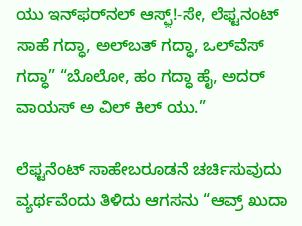ಯು ಇನ್‌ಫರ್‌ನಲ್ ಆಸ್ಫ಼್!-ಸೇ, ಲೆಫ್ಟನಂಟ್ ಸಾಹೆ ಗದ್ಧಾ, ಅಲ್‍ಬತ್ ಗದ್ಧಾ, ಒಲ್‍ವೆಸ್ ಗದ್ಧಾ” “ಬೊಲೋ, ಹಂ ಗದ್ಧಾ ಹೈ, ಅದರ್ ವಾಯಸ್ ಅ ವಿಲ್ ಕಿಲ್ ಯು.”

ಲೆಫ್ಟನೆಂಟ್ ಸಾಹೇಬರೂಡನೆ ಚರ್ಚಿಸುವುದು ವ್ಯರ್ಥವೆಂದು ತಿಳಿದು ಆಗಸನು “ಆವ್ರ್ ಖುದಾ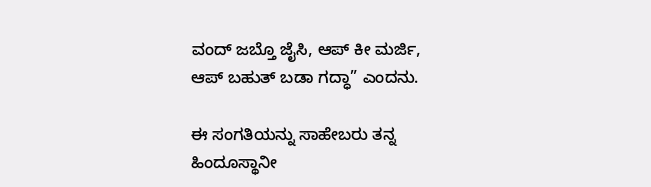ವಂದ್ ಜಬ್ತೊ ಜೈಸಿ, ಆಪ್ ಕೀ ಮರ್ಜಿ, ಆಪ್ ಬಹುತ್ ಬಡಾ ಗದ್ಧಾ” ಎಂದನು.

ಈ ಸಂಗತಿಯನ್ನು ಸಾಹೇಬರು ತನ್ನ ಹಿಂದೂಸ್ಥಾನೀ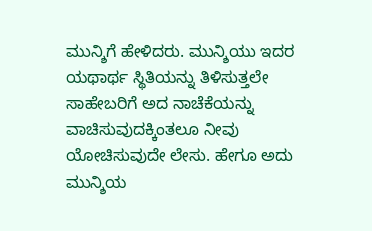ಮುನ್ಶಿಗೆ ಹೇಳಿದರು. ಮುನ್ಶಿಯು ಇದರ ಯಥಾರ್ಥ ಸ್ಥಿತಿಯನ್ನು ತಿಳಿಸುತ್ತಲೇ ಸಾಹೇಬರಿಗೆ ಅದ ನಾಚೆಕೆಯನ್ನು ವಾಚಿಸುವುದಕ್ಕಿಂತಲೂ ನೀವು ಯೋಚಿಸುವುದೇ ಲೇಸು. ಹೇಗೂ ಅದು ಮುನ್ಶಿಯ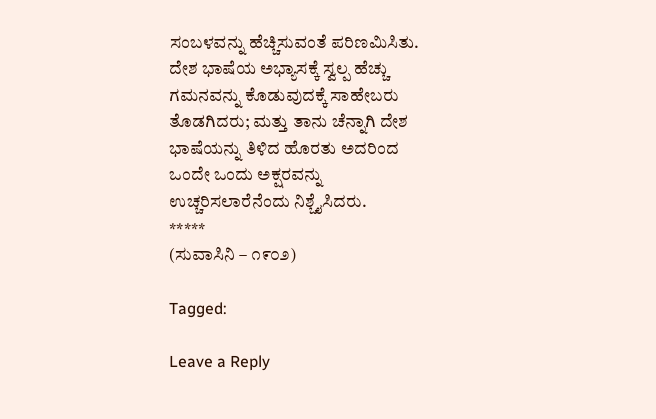ಸಂಬಳವನ್ನು ಹೆಚ್ಚಿಸುವಂತೆ ಪರಿಣಮಿಸಿತು. ದೇಶ ಭಾಷೆಯ ಅಭ್ಯಾಸಕ್ಕೆ ಸ್ವಲ್ಪ ಹೆಚ್ಚು ಗಮನವನ್ನು ಕೊಡುವುದಕ್ಕೆ ಸಾಹೇಬರು ತೊಡಗಿದರು; ಮತ್ತು ತಾನು ಚೆನ್ನಾಗಿ ದೇಶ ಭಾಷೆಯನ್ನು ತಿಳಿದ ಹೊರತು ಅದರಿಂದ ಒಂದೇ ಒಂದು ಅಕ್ಷರವನ್ನು ಉಚ್ಚರಿಸಲಾರೆನೆಂದು ನಿಶ್ಚೈಸಿದರು.
*****
(ಸುವಾಸಿನಿ – ೧೯೦೨)

Tagged:

Leave a Reply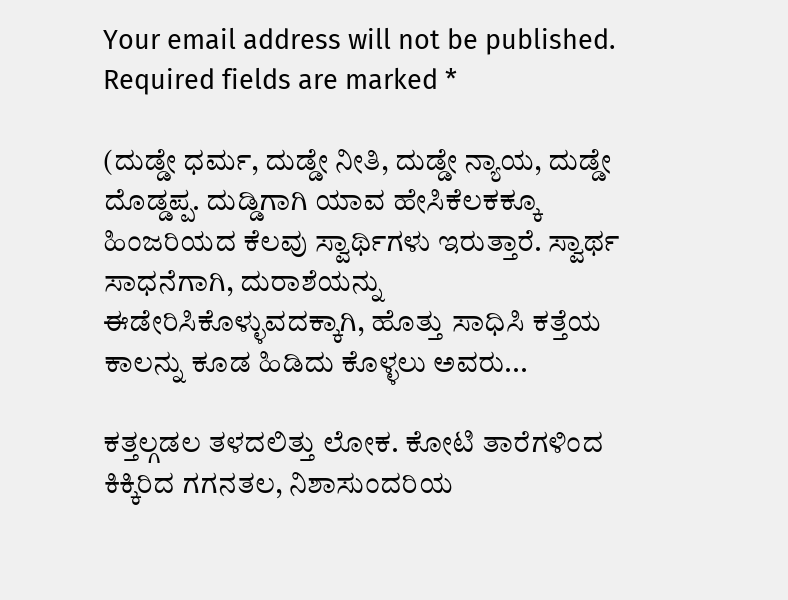Your email address will not be published. Required fields are marked *

(ದುಡ್ಡೇ ಧರ್ಮ, ದುಡ್ಡೇ ನೀತಿ, ದುಡ್ಡೇ ನ್ಯಾಯ, ದುಡ್ಡೇ ದೊಡ್ಡಪ್ಪ. ದುಡ್ಡಿಗಾಗಿ ಯಾವ ಹೇಸಿಕೆಲಕಕ್ಕೂ ಹಿಂಜರಿಯದ ಕೆಲವು ಸ್ವಾರ್ಥಿಗಳು ಇರುತ್ತಾರೆ. ಸ್ವಾರ್ಥ ಸಾಧನೆಗಾಗಿ, ದುರಾಶೆಯನ್ನು ಈಡೇರಿಸಿಕೊಳ್ಳುವದಕ್ಕಾಗಿ, ಹೊತ್ತು ಸಾಧಿಸಿ ಕತ್ತೆಯ ಕಾಲನ್ನು ಕೂಡ ಹಿಡಿದು ಕೊಳ್ಳಲು ಅವರು...

ಕತ್ತಲ್ಗಡಲ ತಳದಲಿತ್ತು ಲೋಕ. ಕೋಟಿ ತಾರೆಗಳಿಂದ ಕಿಕ್ಕಿರಿದ ಗಗನತಲ, ನಿಶಾಸುಂದರಿಯ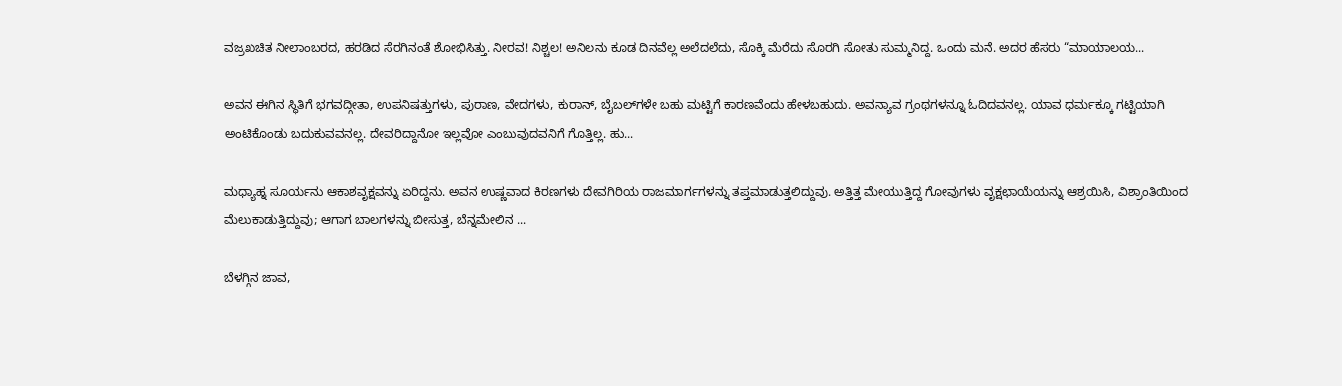ವಜ್ರಖಚಿತ ನೀಲಾಂಬರದ, ಹರಡಿದ ಸೆರಗಿನಂತೆ ಶೋಭಿಸಿತ್ತು. ನೀರವ! ನಿಶ್ಚಲ! ಅನಿಲನು ಕೂಡ ದಿನವೆಲ್ಲ ಅಲೆದಲೆದು, ಸೊಕ್ಕಿ ಮೆರೆದು ಸೊರಗಿ ಸೋತು ಸುಮ್ಮನಿದ್ದ. ಒಂದು ಮನೆ. ಅದರ ಹೆಸರು “ಮಾಯಾಲಯ...

ಅವನ ಈಗಿನ ಸ್ಥಿತಿಗೆ ಭಗವದ್ಗೀತಾ, ಉಪನಿಷತ್ತುಗಳು, ಪುರಾಣ, ವೇದಗಳು, ಕುರಾನ್, ಬೈಬಲ್‌ಗಳೇ ಬಹು ಮಟ್ಟಿಗೆ ಕಾರಣವೆಂದು ಹೇಳಬಹುದು. ಅವನ್ಯಾವ ಗ್ರಂಥಗಳನ್ನೂ ಓದಿದವನಲ್ಲ. ಯಾವ ಧರ್ಮಕ್ಕೂ ಗಟ್ಟಿಯಾಗಿ ಅಂಟಿಕೊಂಡು ಬದುಕುವವನಲ್ಲ. ದೇವರಿದ್ದಾನೋ ಇಲ್ಲವೋ ಎಂಬುವುದವನಿಗೆ ಗೊತ್ತಿಲ್ಲ. ಹು...

ಮಧ್ಯಾಹ್ನ ಸೂರ್ಯನು ಆಕಾಶವೃಕ್ಷವನ್ನು ಏರಿದ್ದನು. ಅವನ ಉಷ್ಣವಾದ ಕಿರಣಗಳು ದೇವಗಿರಿಯ ರಾಜಮಾರ್ಗಗಳನ್ನು ತಪ್ತಮಾಡುತ್ತಲಿದ್ದುವು. ಅತ್ತಿತ್ತ ಮೇಯುತ್ತಿದ್ದ ಗೋವುಗಳು ವೃಕ್ಷಛಾಯೆಯನ್ನು ಆಶ್ರಯಿಸಿ, ವಿಶ್ರಾಂತಿಯಿಂದ ಮೆಲುಕಾಡುತ್ತಿದ್ದುವು; ಆಗಾಗ ಬಾಲಗಳನ್ನು ಬೀಸುತ್ತ, ಬೆನ್ನಮೇಲಿನ ...

ಬೆಳಗ್ಗಿನ ಜಾವ,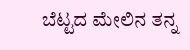ಬೆಟ್ಟದ ಮೇಲಿನ ತನ್ನ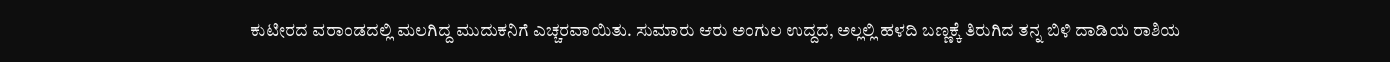ಕುಟೀರದ ವರಾಂಡದಲ್ಲಿ ಮಲಗಿದ್ದ ಮುದುಕನಿಗೆ ಎಚ್ಚರವಾಯಿತು. ಸುಮಾರು ಆರು ಅಂಗುಲ ಉದ್ದದ, ಅಲ್ಲಲ್ಲಿ ಹಳದಿ ಬಣ್ಣಕ್ಕೆ ತಿರುಗಿದ ತನ್ನ ಬಿಳಿ ದಾಡಿಯ ರಾಶಿಯ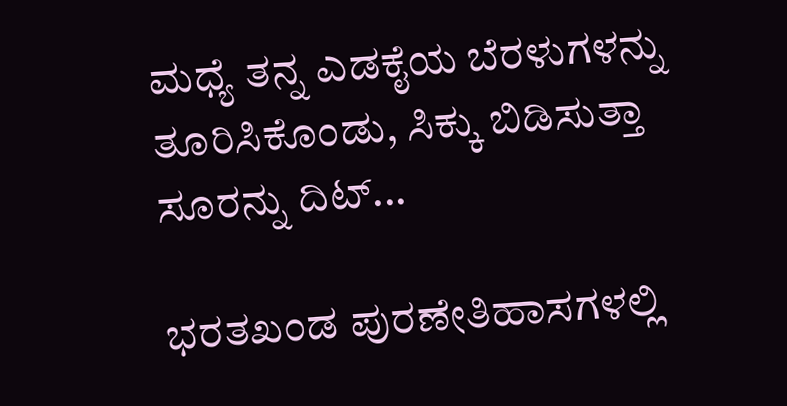ಮಧ್ಯೆ ತನ್ನ ಎಡಕೈಯ ಬೆರಳುಗಳನ್ನು ತೂರಿಸಿಕೊಂಡು, ಸಿಕ್ಕು ಬಿಡಿಸುತ್ತಾ ಸೂರನ್ನು ದಿಟ್...

ಭರತಖಂಡ ಪುರಣೇತಿಹಾಸಗಳಲ್ಲಿ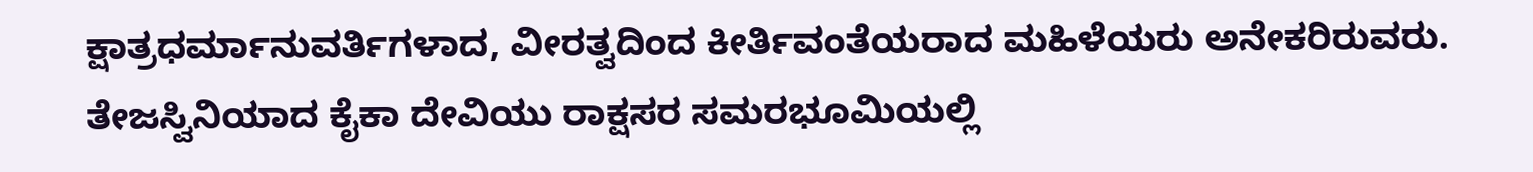ಕ್ಷಾತ್ರಧರ್ಮಾನುವರ್ತಿಗಳಾದ, ವೀರತ್ವದಿಂದ ಕೀರ್ತಿವಂತೆಯರಾದ ಮಹಿಳೆಯರು ಅನೇಕರಿರುವರು. ತೇಜಸ್ವಿನಿಯಾದ ಕೈಕಾ ದೇವಿಯು ರಾಕ್ಷಸರ ಸಮರಭೂಮಿಯಲ್ಲಿ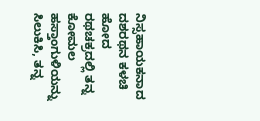ನಿಸ್ಸಹಾಯಕನಾದ ದಶರಥನ ಕಳಚಿ ಹೋದ ರಥಚಕ್ರದಲ್ಲಿ ತನ್ನ ಕೋಮಲ ಹಸ್ತಾಂಗುಳಿಯನ್ನು ಸಿಲುಕಿಸಿ, ತನ್ನ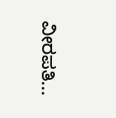ವೀರಪತಿ...